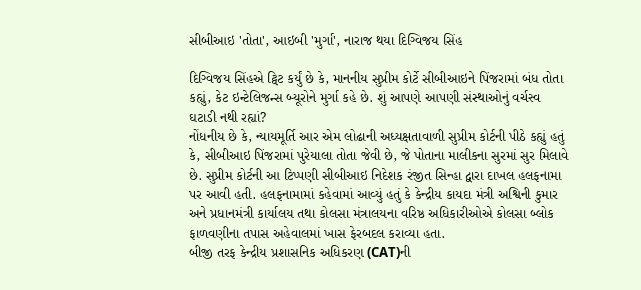સીબીઆઇ 'તોતા', આઇબી 'મુર્ગા', નારાજ થયા દિગ્વિજય સિંહ

દિગ્વિજય સિંહએ ટ્વિટ કર્યું છે કે, માનનીય સુપ્રીમ કોર્ટે સીબીઆઇને પિંજરામાં બંધ તોતા કહ્યું, કેટ ઇન્ટેલિજન્સ બ્યૂરોને મુર્ગા કહે છે. શું આપણે આપણી સંસ્થાઓનું વર્ચસ્વ ઘટાડી નથી રહ્યાં?
નોંધનીય છે કે, ન્યાયમૂર્તિ આર એમ લોઢાની અધ્યક્ષતાવાળી સુપ્રીમ કોર્ટની પીઠે કહ્યું હતું કે, સીબીઆઇ પિંજરામાં પુરેયાલા તોતા જેવી છે, જે પોતાના માલીકના સુરમાં સુર મિલાવે છે. સુપ્રીમ કોર્ટની આ ટિપ્પણી સીબીઆઇ નિદેશક રંજીત સિન્હા દ્વારા દાખલ હલફનામા પર આવી હતી. હલફનામામાં કહેવામાં આવ્યું હતું કે કેન્દ્રીય કાયદા મંત્રી અશ્વિની કુમાર અને પ્રધાનમંત્રી કાર્યાલય તથા કોલસા મંત્રાલયના વરિષ્ઠ અધિકારીઓએ કોલસા બ્લોક ફાળવણીના તપાસ અહેવાલમાં ખાસ ફેરબદલ કરાવ્યા હતા.
બીજી તરફ કેન્દ્રીય પ્રશાસનિક અધિકરણ (CAT)ની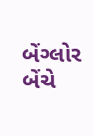બેંગ્લોર બેંચે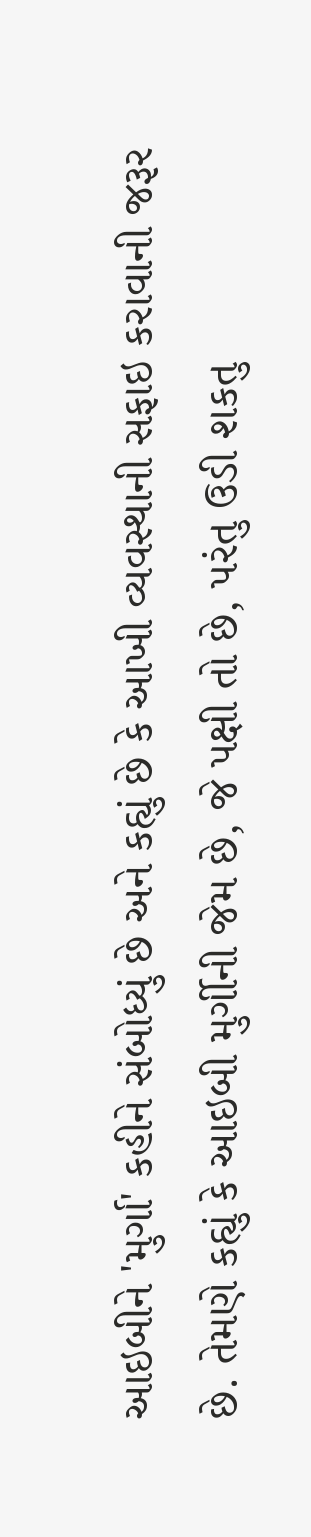આઇબીને 'મુર્ગા' કહીને સંબોધ્યું છે અને કહ્યું છે કે આખી વ્યવસ્થાની સફાઇ કરાવાની જરૂર છે. તેમણે કહ્યું કે આઇબી મુર્ગીની જેમ છે, જે પક્ષી તો છે, પરંતુ ઉડી શકતુ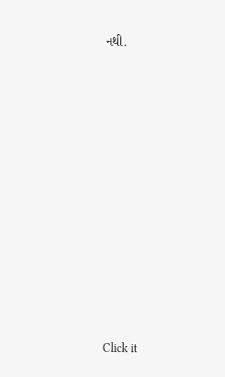નથી.












Click it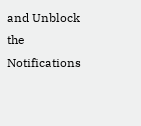and Unblock the Notifications